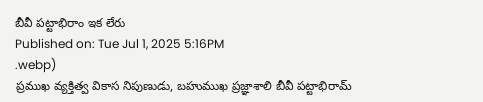బీవీ పట్టాభిరాం ఇక లేరు
Published on: Tue Jul 1, 2025 5:16PM
.webp)
ప్రముఖ వ్యక్తిత్వ వికాస నిపుణుడు, బహుముఖ ప్రజ్ఞాశాలి బీవీ పట్టాభిరామ్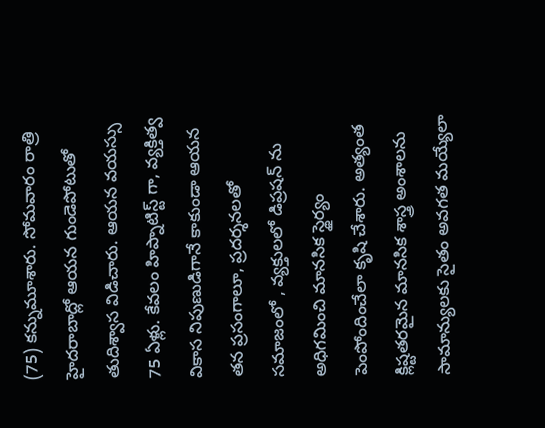(75) కన్నుమూశారు. సోమవారం రాత్రి హైదరాబాద్లో ఆయన గుండెపోటుతో తుదిశ్వాస విడిచారు. ఆయన వయస్సు 75 ఏళ్లు. కేవలం హిప్నాటిస్ట్ గా, వ్యక్తిత్వ వికాస నిపుణుడిగానే కాకుండా ఆయన తన ప్రసంగాలూ, ప్రదర్శనలతో సమాజంలో , వ్యక్తులలో డిప్రషన్ ను అధిగమించి మానసిక స్థైర్యం పెంపోందించేలా కృషి చేశారు. అత్యంత క్లిష్టతరమైన మానసిక శాస్త్ర అంశాలను సామాన్యులకు సైతం అవగత మయ్యేలా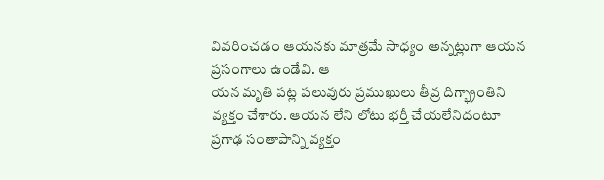వివరించడం ఆయనకు మాత్రమే సాధ్యం అన్నట్లుగా ఆయన ప్రసంగాలు ఉండేవి. ఆ
యన మృతి పట్ల పలువురు ప్రముఖులు తీవ్ర దిగ్భ్రాంతిని వ్యక్తం చేశారు. ఆయన లేని లోటు భర్తీ చేయలేనిదంటూ ప్రగాఢ సంతాపాన్ని వ్యక్తం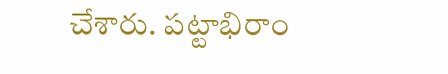చేశారు. పట్టాభిరాం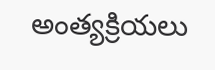అంత్యక్రియలు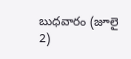బుధవారం (జూలై 2)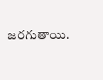జరగుతాయి.